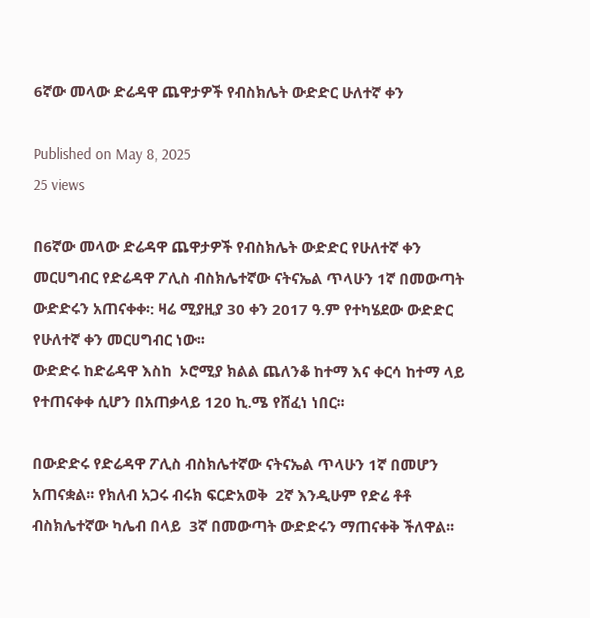6ኛው መላው ድሬዳዋ ጨዋታዎች የብስክሌት ውድድር ሁለተኛ ቀን

Published on May 8, 2025
25 views

በ6ኛው መላው ድሬዳዋ ጨዋታዎች የብስክሌት ውድድር የሁለተኛ ቀን መርሀግብር የድሬዳዋ ፖሊስ ብስክሌተኛው ናትናኤል ጥላሁን 1ኛ በመውጣት ውድድሩን አጠናቀቀ፡: ዛሬ ሚያዚያ 30 ቀን 2017 ዓ.ም የተካሄደው ውድድር የሁለተኛ ቀን መርሀግብር ነው፡፡
ውድድሩ ከድሬዳዋ እስከ  ኦሮሚያ ክልል ጨለንቆ ከተማ እና ቀርሳ ከተማ ላይ የተጠናቀቀ ሲሆን በአጠቃላይ 120 ኪ.ሜ የሸፈነ ነበር፡፡

በውድድሩ የድሬዳዋ ፖሊስ ብስክሌተኛው ናትናኤል ጥላሁን 1ኛ በመሆን አጠናቋል፡፡ የክለብ አጋሩ ብሩክ ፍርድአወቅ  2ኛ እንዲሁም የድሬ ቶቶ ብስክሌተኛው ካሌብ በላይ  3ኛ በመውጣት ውድድሩን ማጠናቀቅ ችለዋል፡፡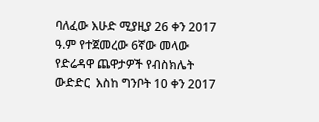ባለፈው እሁድ ሚያዚያ 26 ቀን 2017 ዓ.ም የተጀመረው 6ኛው መላው የድሬዳዋ ጨዋታዎች የብስክሌት ውድድር  እስከ ግንቦት 10 ቀን 2017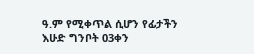ዓ.ም የሚቀጥል ሲሆን የፊታችን እሁድ ግንቦት 03ቀን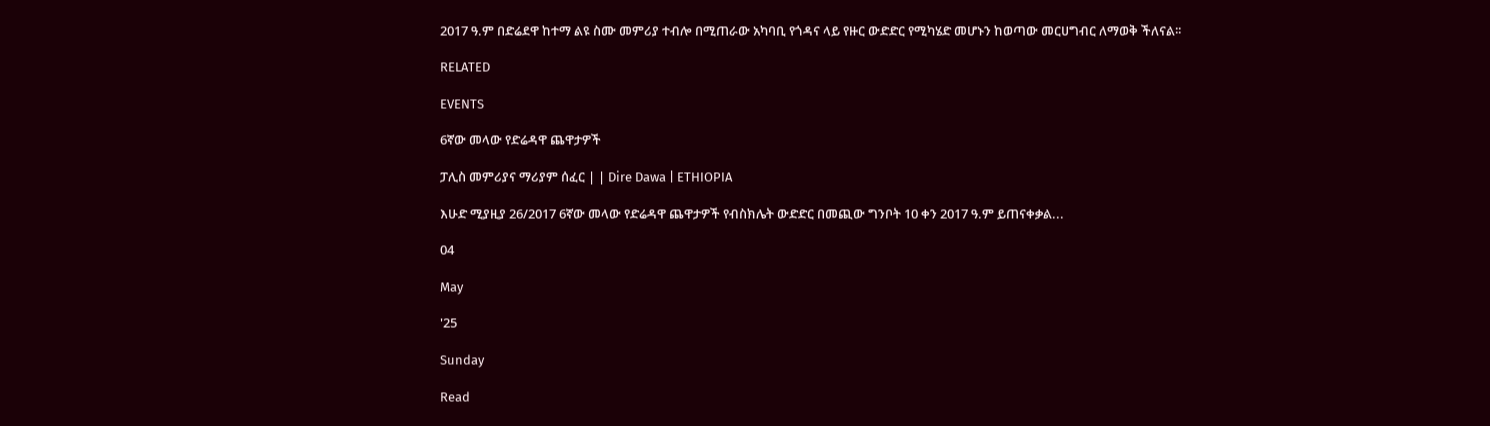2017 ዓ.ም በድሬደዋ ከተማ ልዩ ስሙ መምሪያ ተብሎ በሚጠራው አካባቢ የጎዳና ላይ የዙር ውድድር የሚካሄድ መሆኑን ከወጣው መርሀግብር ለማወቅ ችለናል፡፡

RELATED

EVENTS

6ኛው መላው የድሬዳዋ ጨዋታዎች

ፓሊስ መምሪያና ማሪያም ሰፈር | | Dire Dawa | ETHIOPIA

እሁድ ሚያዚያ 26/2017 6ኛው መላው የድሬዳዋ ጨዋታዎች የብስክሌት ውድድር በመጪው ግንቦት 10 ቀን 2017 ዓ.ም ይጠናቀቃል...

04

May

'25

Sunday

Read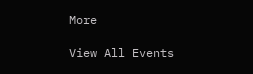More

View All Events